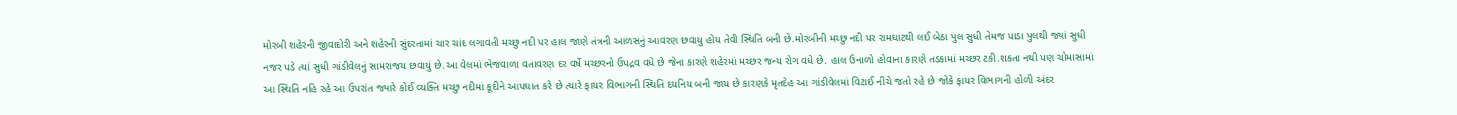મોરબી શહેરની જીવાદોરી અને શહેરની સુંદરતામાં ચાર ચાંદ લગાવતી મચ્છુ નદી પર હાલ જાણે તંત્રની આળસનું આવરણ છવાયુ હોય તેવી સ્થિતિ બની છે.મોરબીની મચ્છુ નદી પર રામઘાટથી લઈ બેઠા પુલ સુધી તેમજ પાડા પુલથી જ્યાં સુધી નજર પડે ત્યાં સુધી ગાંડીવેલનું સામરાજય છવાયું છે.આ વેલમાં ભેજવાળા વતાવરણ દર વર્ષે મચ્છરનો ઉપદ્રવ વધે છે જેના કારણે શહેરમાં મચ્છર જન્ય રોગ વધે છે. હાલ ઉનાળો હોવાના કારણે તડકામાં મચ્છર ટકી.શકતા નથી પણ ચોમાસામાં આ સ્થિતિ નહિ રહે આ ઉપરાંત જ્યારે કોઈ વ્યક્તિ મચ્છુ નદીમાં કૂદીને આપઘાત કરે છે ત્યારે ફાયર વિભાગની સ્થિતિ દયનિય બની જાય છે કારણકે મૃતદેહ આ ગાંડીવેલમાં વિટાઈ નીચે જતો રહે છે જોકે ફાયર વિભાગની હોળી અંદર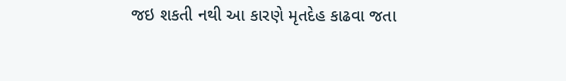જઇ શકતી નથી આ કારણે મૃતદેહ કાઢવા જતા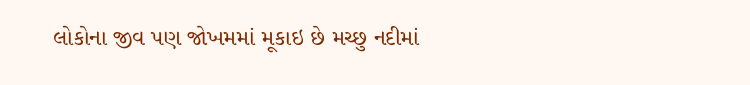લોકોના જીવ પણ જોખમમાં મૂકાઇ છે મચ્છુ નદીમાં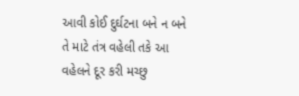આવી કોઈ દુર્ઘટના બને ન બને તે માટે તંત્ર વહેલી તકે આ વહેલને દૂર કરી મચ્છુ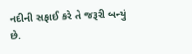નદીની સફાઈ કરે તે જરૂરી બન્યું છે.